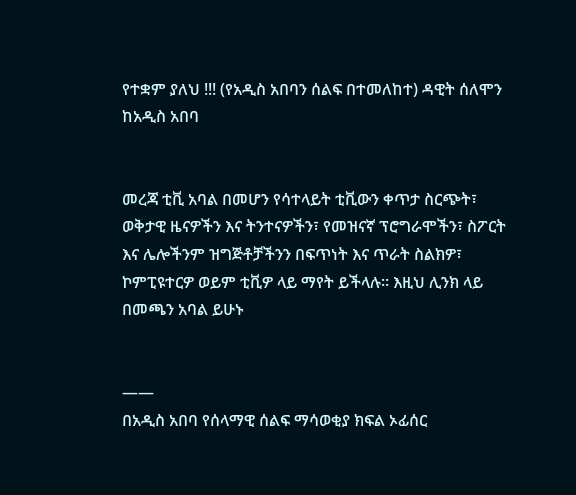የተቋም ያለህ !!! (የአዲስ አበባን ሰልፍ በተመለከተ) ዳዊት ሰለሞን ከአዲስ አበባ


መረጃ ቲቪ አባል በመሆን የሳተላይት ቲቪውን ቀጥታ ስርጭት፣ ወቅታዊ ዜናዎችን እና ትንተናዎችን፣ የመዝናኛ ፕሮግራሞችን፣ ስፖርት እና ሌሎችንም ዝግጅቶቻችንን በፍጥነት እና ጥራት ስልክዎ፣ ኮምፒዩተርዎ ወይም ቲቪዎ ላይ ማየት ይችላሉ። እዚህ ሊንክ ላይ በመጫን አባል ይሁኑ


——
በአዲስ አበባ የሰላማዊ ሰልፍ ማሳወቂያ ክፍል ኦፊሰር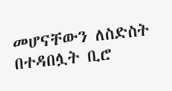መሆናቸውን ለስድስት በተዳበሏት ቢሮ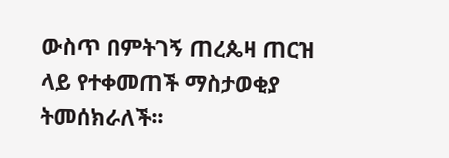ውስጥ በምትገኝ ጠረጴዛ ጠርዝ ላይ የተቀመጠች ማስታወቂያ ትመሰክራለች፡፡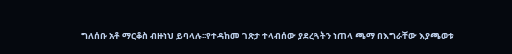ግለሰቡ አቶ ማርቆስ ብዙነህ ይባላሉ፡፡የተዳከመ ገጽታ ተላብሰው ያደረጓትን ነጠላ ጫማ በእግራቸው እያጫወቱ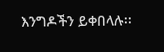እንግዶችን ይቀበላሉ፡፡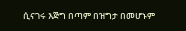ሲናገሩ እጅግ በጣም በዝግታ በመሆኑም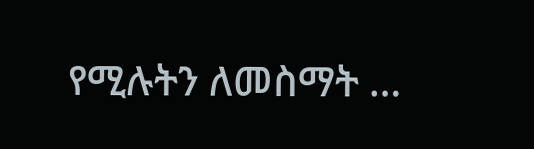የሚሉትን ለመስማት …